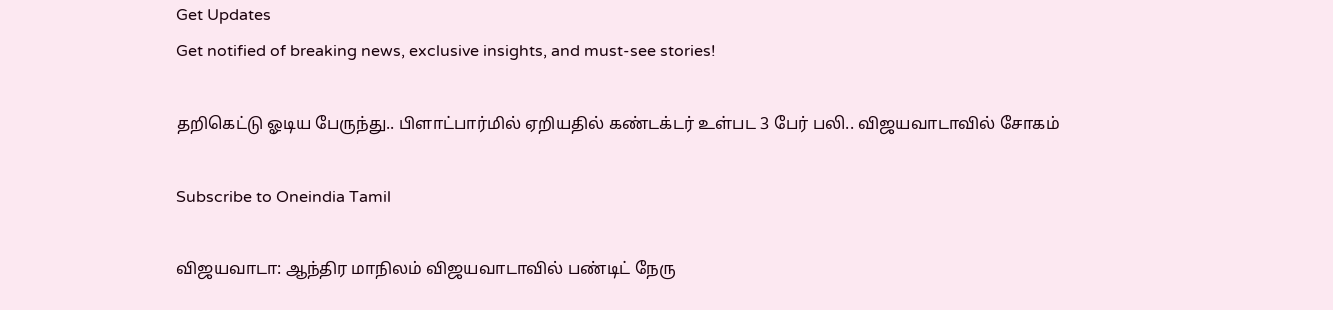Get Updates
Get notified of breaking news, exclusive insights, and must-see stories!

தறிகெட்டு ஓடிய பேருந்து.. பிளாட்பார்மில் ஏறியதில் கண்டக்டர் உள்பட 3 பேர் பலி.. விஜயவாடாவில் சோகம்

Subscribe to Oneindia Tamil

விஜயவாடா: ஆந்திர மாநிலம் விஜயவாடாவில் பண்டிட் நேரு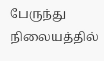பேருந்து நிலையத்தில்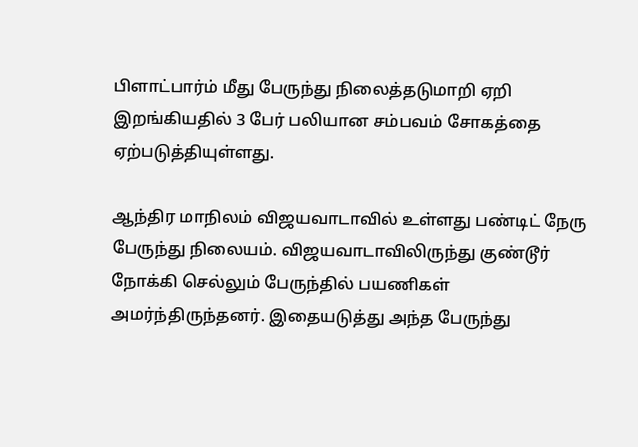பிளாட்பார்ம் மீது பேருந்து நிலைத்தடுமாறி ஏறி இறங்கியதில் 3 பேர் பலியான சம்பவம் சோகத்தை ஏற்படுத்தியுள்ளது.

ஆந்திர மாநிலம் விஜயவாடாவில் உள்ளது பண்டிட் நேரு பேருந்து நிலையம். விஜயவாடாவிலிருந்து குண்டூர் நோக்கி செல்லும் பேருந்தில் பயணிகள் அமர்ந்திருந்தனர். இதையடுத்து அந்த பேருந்து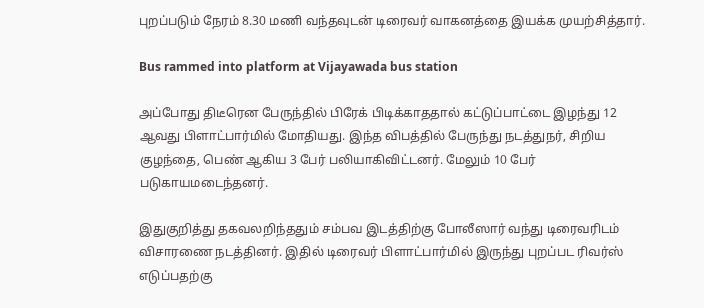புறப்படும் நேரம் 8.30 மணி வந்தவுடன் டிரைவர் வாகனத்தை இயக்க முயற்சித்தார்.

Bus rammed into platform at Vijayawada bus station

அப்போது திடீரென பேருந்தில் பிரேக் பிடிக்காததால் கட்டுப்பாட்டை இழந்து 12 ஆவது பிளாட்பார்மில் மோதியது. இந்த விபத்தில் பேருந்து நடத்துநர், சிறிய குழந்தை, பெண் ஆகிய 3 பேர் பலியாகிவிட்டனர். மேலும் 10 பேர் படுகாயமடைந்தனர்.

இதுகுறித்து தகவலறிந்ததும் சம்பவ இடத்திற்கு போலீஸார் வந்து டிரைவரிடம் விசாரணை நடத்தினர். இதில் டிரைவர் பிளாட்பார்மில் இருந்து புறப்பட ரிவர்ஸ் எடுப்பதற்கு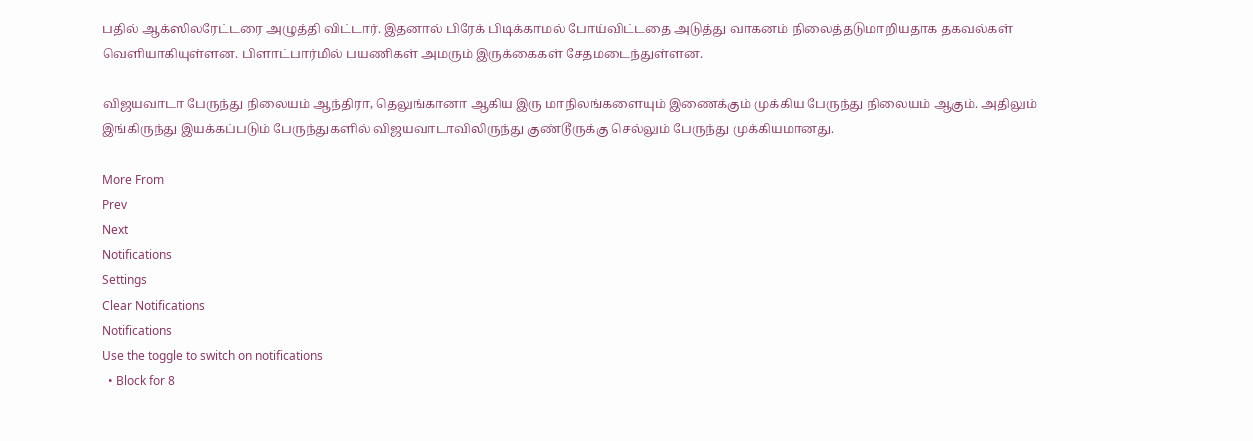பதில் ஆக்ஸிலரேட்டரை அழுத்தி விட்டார். இதனால் பிரேக் பிடிக்காமல் போய்விட்டதை அடுத்து வாகனம் நிலைத்தடுமாறியதாக தகவல்கள் வெளியாகியுள்ளன. பிளாட்பார்மில் பயணிகள் அமரும் இருக்கைகள் சேதமடைந்துள்ளன.

விஜயவாடா பேருந்து நிலையம் ஆந்திரா, தெலுங்கானா ஆகிய இரு மாநிலங்களையும் இணைக்கும் முக்கிய பேருந்து நிலையம் ஆகும். அதிலும் இங்கிருந்து இயக்கப்படும் பேருந்துகளில் விஜயவாடாவிலிருந்து குண்டூருக்கு செல்லும் பேருந்து முக்கியமானது.

More From
Prev
Next
Notifications
Settings
Clear Notifications
Notifications
Use the toggle to switch on notifications
  • Block for 8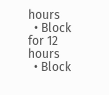hours
  • Block for 12 hours
  • Block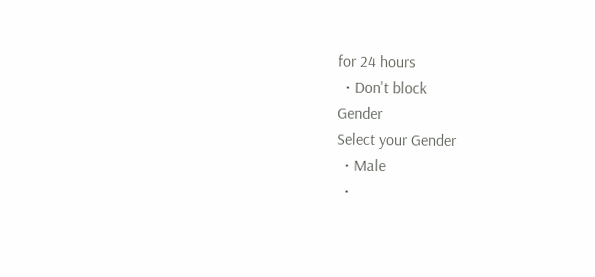for 24 hours
  • Don't block
Gender
Select your Gender
  • Male
  •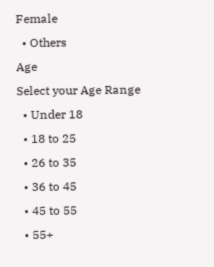Female
  • Others
Age
Select your Age Range
  • Under 18
  • 18 to 25
  • 26 to 35
  • 36 to 45
  • 45 to 55
  • 55+